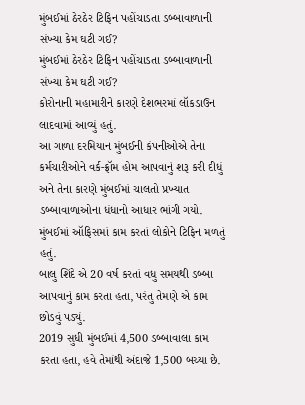મુંબઈમાં ઠેરઠેર ટિફિન પહોંચાડતા ડબ્બાવાળાની સંખ્યા કેમ ઘટી ગઈ?
મુંબઈમાં ઠેરઠેર ટિફિન પહોંચાડતા ડબ્બાવાળાની સંખ્યા કેમ ઘટી ગઈ?
કોરોનાની મહામારીને કારણે દેશભરમાં લૉકડાઉન લાદવામાં આવ્યું હતું.
આ ગાળા દરમિયાન મુંબઈની કંપનીઓએ તેના કર્મચારીઓને વર્ક-ફ્રૉમ હોમ આપવાનું શરૂ કરી દીધું અને તેના કારણે મુંબઈમાં ચાલતો પ્રખ્યાત ડબ્બાવાળાઓના ધંધાનો આધાર ભાંગી ગયો. મુંબઈમાં ઑફિસમાં કામ કરતાં લોકોને ટિફિન મળતું હતું.
બાલુ શિંદે એ 20 વર્ષ કરતાં વધુ સમયથી ડબ્બા આપવાનું કામ કરતા હતા, પરંતુ તેમણે એ કામ છોડવું પડ્યું.
2019 સુધી મુંબઈમાં 4,500 ડબ્બાવાલા કામ કરતા હતા, હવે તેમાંથી અંદાજે 1,500 બચ્યા છે.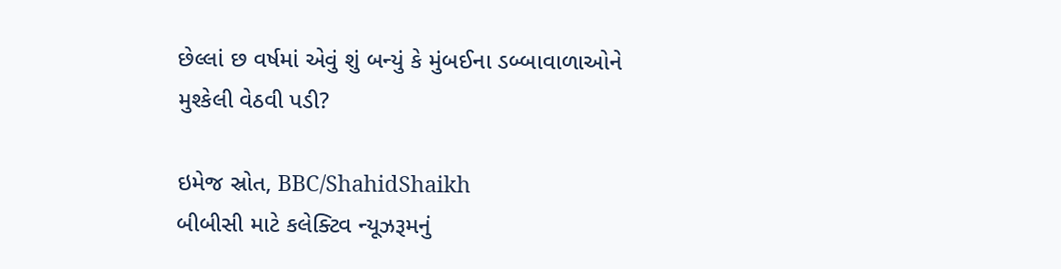છેલ્લાં છ વર્ષમાં એવું શું બન્યું કે મુંબઈના ડબ્બાવાળાઓને મુશ્કેલી વેઠવી પડી?

ઇમેજ સ્રોત, BBC/ShahidShaikh
બીબીસી માટે કલેક્ટિવ ન્યૂઝરૂમનું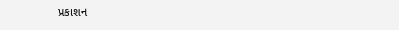પ્રકાશન